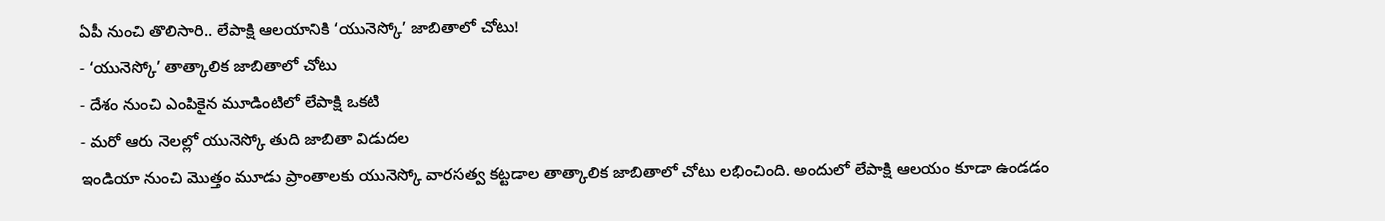ఏపీ నుంచి తొలిసారి.. లేపాక్షి ఆలయానికి ‘యునెస్కో’ జాబితాలో చోటు!
- ‘యునెస్కో’ తాత్కాలిక జాబితాలో చోటు
- దేశం నుంచి ఎంపికైన మూడింటిలో లేపాక్షి ఒకటి
- మరో ఆరు నెలల్లో యునెస్కో తుది జాబితా విడుదల
ఇండియా నుంచి మొత్తం మూడు ప్రాంతాలకు యునెస్కో వారసత్వ కట్టడాల తాత్కాలిక జాబితాలో చోటు లభించింది. అందులో లేపాక్షి ఆలయం కూడా ఉండడం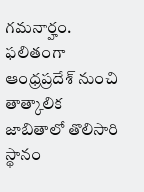గమనార్హం. ఫలితంగా ఆంధ్రప్రదేశ్ నుంచి తాత్కాలిక జాబితాలో తొలిసారి స్థానం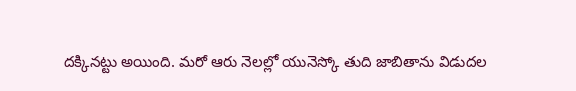దక్కినట్టు అయింది. మరో ఆరు నెలల్లో యునెస్కో తుది జాబితాను విడుదల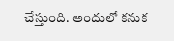చేస్తుంది. అందులో కనుక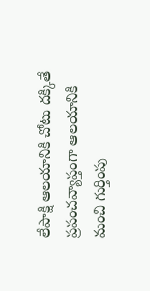లేపాక్షి ఆలయానికి చోటు దక్కితే ప్రపంచవ్యాప్తంగా ఆలయానికి మంచి గుర్తింపు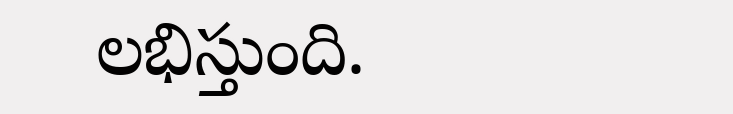లభిస్తుంది.